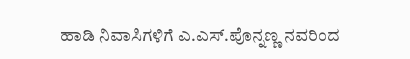ಹಾಡಿ ನಿವಾಸಿಗಳಿಗೆ ಎ.ಎಸ್.ಪೊನ್ನಣ್ಣ ನವರಿಂದ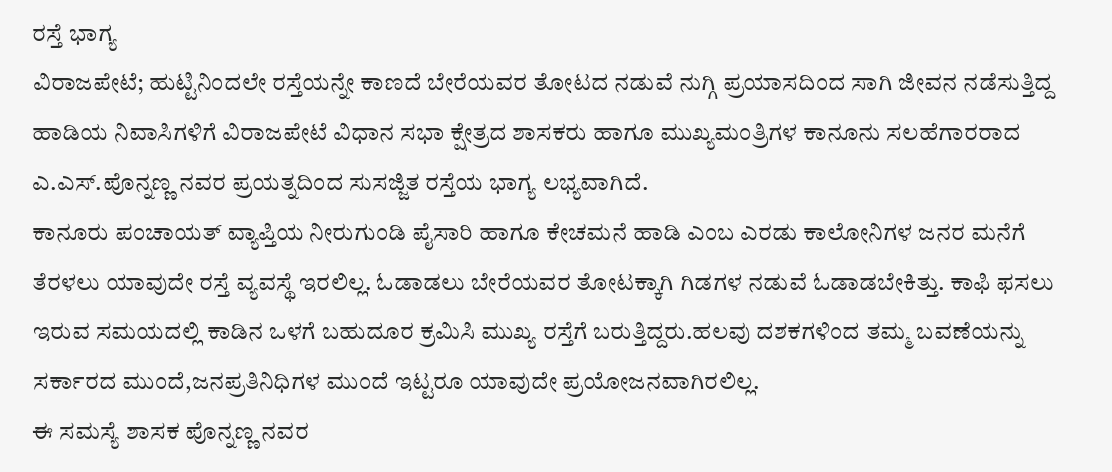ರಸ್ತೆ ಭಾಗ್ಯ
ವಿರಾಜಪೇಟೆ; ಹುಟ್ಟಿನಿಂದಲೇ ರಸ್ತೆಯನ್ನೇ ಕಾಣದೆ ಬೇರೆಯವರ ತೋಟದ ನಡುವೆ ನುಗ್ಗಿ ಪ್ರಯಾಸದಿಂದ ಸಾಗಿ ಜೀವನ ನಡೆಸುತ್ತಿದ್ದ ಹಾಡಿಯ ನಿವಾಸಿಗಳಿಗೆ ವಿರಾಜಪೇಟೆ ವಿಧಾನ ಸಭಾ ಕ್ಷೇತ್ರದ ಶಾಸಕರು ಹಾಗೂ ಮುಖ್ಯಮಂತ್ರಿಗಳ ಕಾನೂನು ಸಲಹೆಗಾರರಾದ ಎ.ಎಸ್.ಪೊನ್ನಣ್ಣ ನವರ ಪ್ರಯತ್ನದಿಂದ ಸುಸಜ್ಜಿತ ರಸ್ತೆಯ ಭಾಗ್ಯ ಲಭ್ಯವಾಗಿದೆ.
ಕಾನೂರು ಪಂಚಾಯತ್ ವ್ಯಾಪ್ತಿಯ ನೀರುಗುಂಡಿ ಪೈಸಾರಿ ಹಾಗೂ ಕೇಚಮನೆ ಹಾಡಿ ಎಂಬ ಎರಡು ಕಾಲೋನಿಗಳ ಜನರ ಮನೆಗೆ ತೆರಳಲು ಯಾವುದೇ ರಸ್ತೆ ವ್ಯವಸ್ಥೆ ಇರಲಿಲ್ಲ. ಓಡಾಡಲು ಬೇರೆಯವರ ತೋಟಕ್ಕಾಗಿ ಗಿಡಗಳ ನಡುವೆ ಓಡಾಡಬೇಕಿತ್ತು. ಕಾಫಿ ಫಸಲು ಇರುವ ಸಮಯದಲ್ಲಿ ಕಾಡಿನ ಒಳಗೆ ಬಹುದೂರ ಕ್ರಮಿಸಿ ಮುಖ್ಯ ರಸ್ತೆಗೆ ಬರುತ್ತಿದ್ದರು.ಹಲವು ದಶಕಗಳಿಂದ ತಮ್ಮ ಬವಣೆಯನ್ನು ಸರ್ಕಾರದ ಮುಂದೆ,ಜನಪ್ರತಿನಿಧಿಗಳ ಮುಂದೆ ಇಟ್ಟರೂ ಯಾವುದೇ ಪ್ರಯೋಜನವಾಗಿರಲಿಲ್ಲ.
ಈ ಸಮಸ್ಯೆ ಶಾಸಕ ಪೊನ್ನಣ್ಣ ನವರ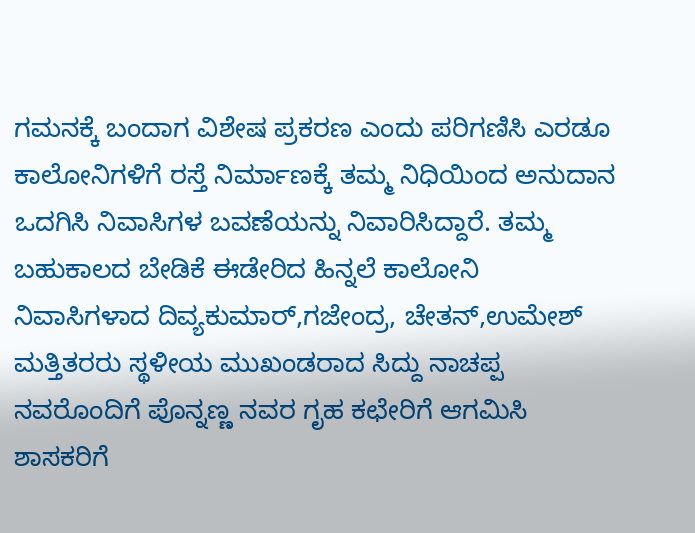ಗಮನಕ್ಕೆ ಬಂದಾಗ ವಿಶೇಷ ಪ್ರಕರಣ ಎಂದು ಪರಿಗಣಿಸಿ ಎರಡೂ ಕಾಲೋನಿಗಳಿಗೆ ರಸ್ತೆ ನಿರ್ಮಾಣಕ್ಕೆ ತಮ್ಮ ನಿಧಿಯಿಂದ ಅನುದಾನ ಒದಗಿಸಿ ನಿವಾಸಿಗಳ ಬವಣೆಯನ್ನು ನಿವಾರಿಸಿದ್ದಾರೆ. ತಮ್ಮ ಬಹುಕಾಲದ ಬೇಡಿಕೆ ಈಡೇರಿದ ಹಿನ್ನಲೆ ಕಾಲೋನಿ ನಿವಾಸಿಗಳಾದ ದಿವ್ಯಕುಮಾರ್,ಗಜೇಂದ್ರ, ಚೇತನ್,ಉಮೇಶ್ ಮತ್ತಿತರರು ಸ್ಥಳೀಯ ಮುಖಂಡರಾದ ಸಿದ್ದು ನಾಚಪ್ಪ ನವರೊಂದಿಗೆ ಪೊನ್ನಣ್ಣ ನವರ ಗೃಹ ಕಛೇರಿಗೆ ಆಗಮಿಸಿ ಶಾಸಕರಿಗೆ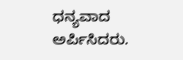ಧನ್ಯವಾದ ಅರ್ಪಿಸಿದರು.